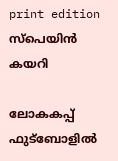print edition സ്പെയിൻ കയറി

ലോകകപ്പ് ഫുട്ബോളിൽ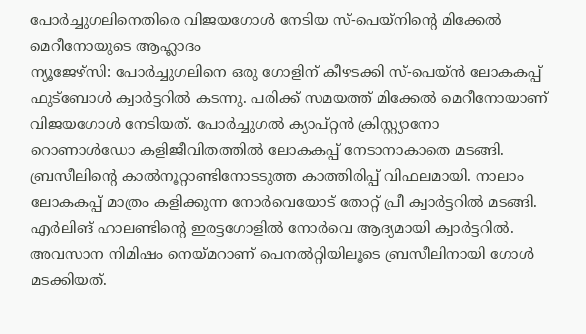പോർച്ചുഗലിനെതിരെ വിജയഗോൾ നേടിയ സ്-പെയ്നിന്റെ മിക്കേൽ മെറീനോയുടെ ആഹ്ലാദം
ന്യൂജേഴ്സി: പോർച്ചുഗലിനെ ഒരു ഗോളിന് കീഴടക്കി സ്-പെയ്ൻ ലോകകപ്പ് ഫുട്ബോൾ ക്വാർട്ടറിൽ കടന്നു. പരിക്ക് സമയത്ത് മിക്കേൽ മെറീനോയാണ് വിജയഗോൾ നേടിയത്. പോർച്ചുഗൽ ക്യാപ്റ്റൻ ക്രിസ്റ്റ്യാനോ റൊണാൾഡോ കളിജീവിതത്തിൽ ലോകകപ്പ് നേടാനാകാതെ മടങ്ങി.
ബ്രസീലിന്റെ കാൽനൂറ്റാണ്ടിനോടടുത്ത കാത്തിരിപ്പ് വിഫലമായി. നാലാം ലോകകപ്പ് മാത്രം കളിക്കുന്ന നോർവെയോട് തോറ്റ് പ്രീ ക്വാർട്ടറിൽ മടങ്ങി. എർലിങ് ഹാലണ്ടിന്റെ ഇരട്ടഗോളിൽ നോർവെ ആദ്യമായി ക്വാർട്ടറിൽ. അവസാന നിമിഷം നെയ്മറാണ് പെനൽറ്റിയിലൂടെ ബ്രസീലിനായി ഗോൾ മടക്കിയത്.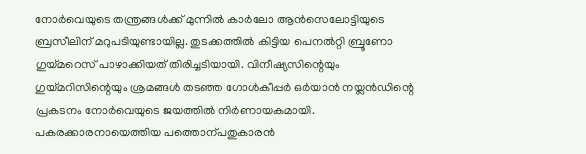നോർവെയുടെ തന്ത്രങ്ങൾക്ക് മുന്നിൽ കാർലോ ആൻസെലോട്ടിയുടെ ബ്രസീലിന് മറുപടിയുണ്ടായില്ല. തുടക്കത്തിൽ കിട്ടിയ പെനൽറ്റി ബ്രൂണോ ഗുയ്മറെസ് പാഴാക്കിയത് തിരിച്ചടിയായി. വിനീഷ്യസിന്റെയും ഗുയ്മറിസിന്റെയും ശ്രമങ്ങൾ തടഞ്ഞ ഗോൾകീപ്പർ ഒർയാൻ നയ്ലൻഡിന്റെ പ്രകടനം നോർവെയുടെ ജയത്തിൽ നിർണായകമായി.
പകരക്കാരനായെത്തിയ പത്തൊന്പതുകാരൻ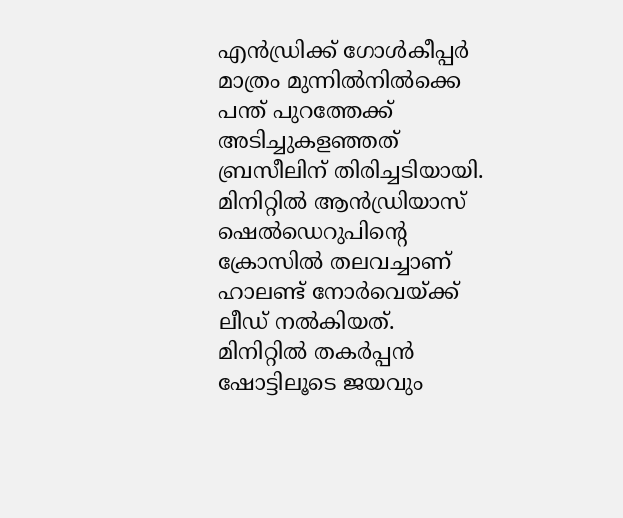എൻഡ്രിക്ക് ഗോൾകീപ്പർ മാത്രം മുന്നിൽനിൽക്കെ പന്ത് പുറത്തേക്ക് അടിച്ചുകളഞ്ഞത് ബ്രസീലിന് തിരിച്ചടിയായി. മിനിറ്റിൽ ആൻഡ്രിയാസ് ഷെൽഡെറുപിന്റെ ക്രോസിൽ തലവച്ചാണ് ഹാലണ്ട് നോർവെയ്ക്ക് ലീഡ് നൽകിയത്.
മിനിറ്റിൽ തകർപ്പൻ ഷോട്ടിലൂടെ ജയവും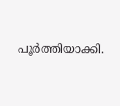പൂർത്തിയാക്കി.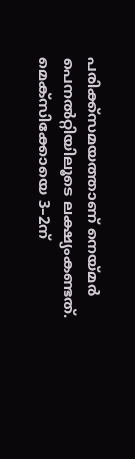പരിക്ക്സമയത്താണ് നെയ്മർ പെനൽറ്റിയിലൂടെ ലക്ഷ്യംകണ്ടത്.
മെക്സിക്കോയെ 3–2ന്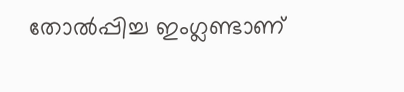തോൽപ്പിച്ച ഇംഗ്ലണ്ടാണ്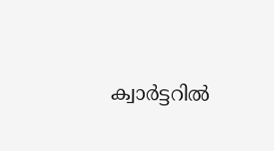ക്വാർട്ടറിൽ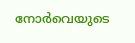നോർവെയുടെ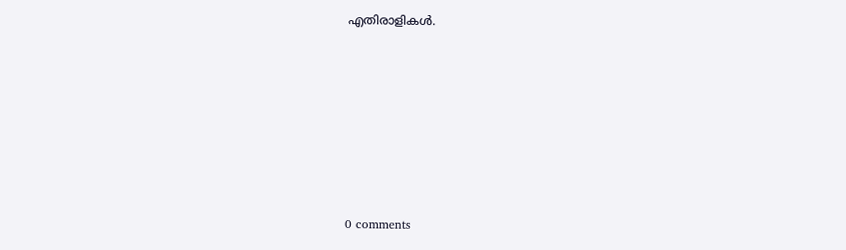എതിരാളികൾ.










0 comments